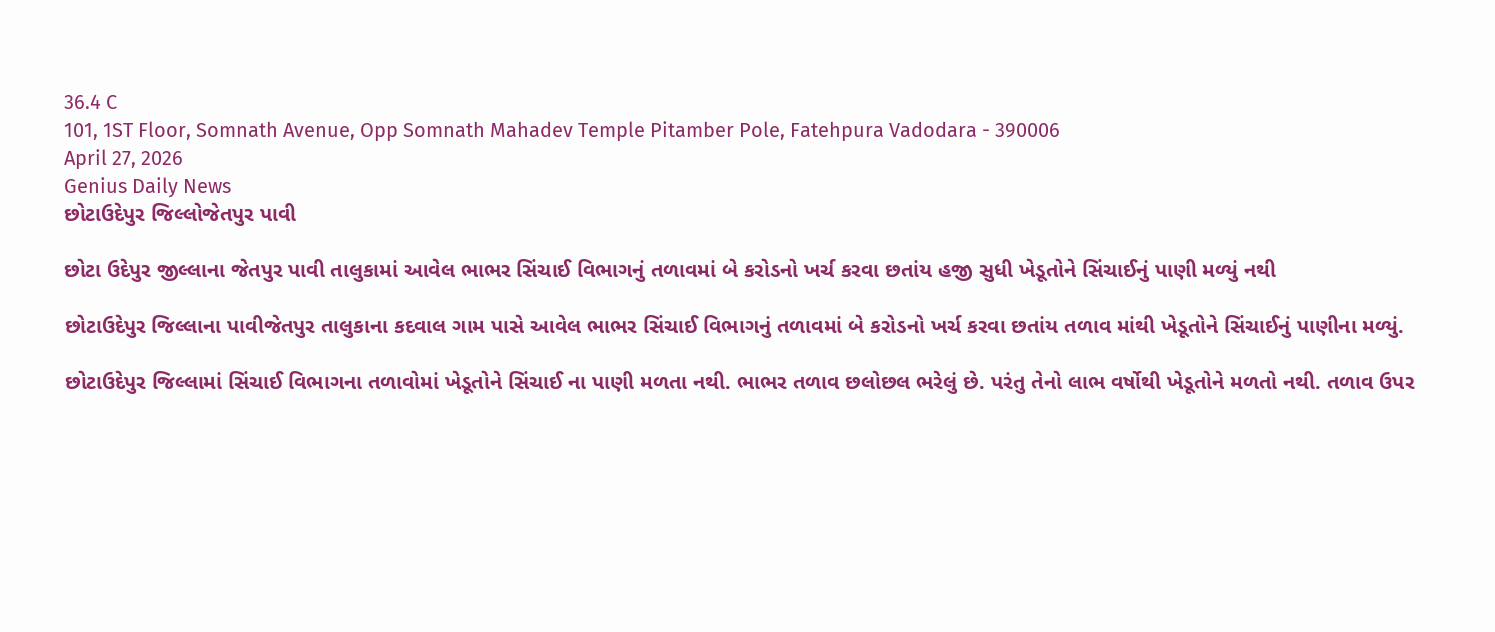36.4 C
101, 1ST Floor, Somnath Avenue, Opp Somnath Mahadev Temple Pitamber Pole, Fatehpura Vadodara - 390006
April 27, 2026
Genius Daily News
છોટાઉદેપુર જિલ્લોજેતપુર પાવી

છોટા ઉદેપુર જીલ્લાના જેતપુર પાવી તાલુકામાં આવેલ ભાભર સિંચાઈ વિભાગનું તળાવમાં બે કરોડનો ખર્ચ કરવા છતાંય હજી સુધી ખેડૂતોને સિંચાઈનું પાણી મળ્યું નથી

છોટાઉદેપુર જિલ્લાના પાવીજેતપુર તાલુકાના કદવાલ ગામ પાસે આવેલ ભાભર સિંચાઈ વિભાગનું તળાવમાં બે કરોડનો ખર્ચ કરવા છતાંય તળાવ માંથી ખેડૂતોને સિંચાઈનું પાણીના મળ્યું.

છોટાઉદેપુર જિલ્લામાં સિંચાઈ વિભાગના તળાવોમાં ખેડૂતોને સિંચાઈ ના પાણી મળતા નથી. ભાભર તળાવ છલોછલ ભરેલું છે. પરંતુ તેનો લાભ વર્ષોથી ખેડૂતોને મળતો નથી. તળાવ ઉપર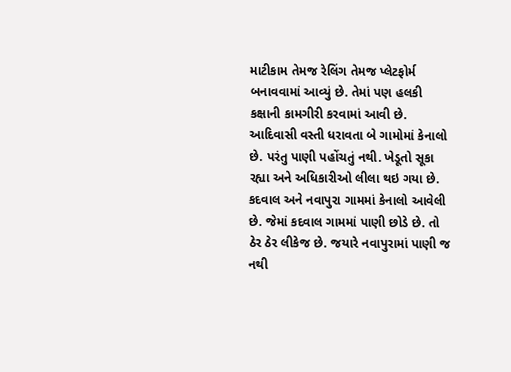માટીકામ તેમજ રેલિંગ તેમજ પ્લેટફોર્મ બનાવવામાં આવ્યું છે. તેમાં પણ હલકી કક્ષાની કામગીરી કરવામાં આવી છે. આદિવાસી વસ્તી ધરાવતા બે ગામોમાં કેનાલો છે. પરંતુ પાણી પહોંચતું નથી. ખેડૂતો સૂકા રહ્યા અને અધિકારીઓ લીલા થઇ ગયા છે. કદવાલ અને નવાપુરા ગામમાં કેનાલો આવેલી છે. જેમાં કદવાલ ગામમાં પાણી છોડે છે. તો ઠેર ઠેર લીકેજ છે. જયારે નવાપુરામાં પાણી જ નથી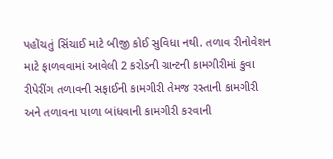પહોંચતું સિંચાઈ માટે બીજી કોઈ સુવિધા નથી. તળાવ રીનોવેશન માટે ફાળવવામાં આવેલી 2 કરોડની ગ્રાન્ટની કામગીરીમાં કુવા રીપેરીંગ તળાવની સફાઈની કામગીરી તેમજ રસ્તાની કામગીરી અને તળાવના પાળા બાંધવાની કામગીરી કરવાની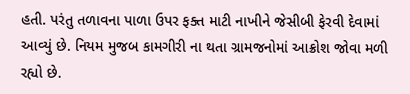હતી. પરંતુ તળાવના પાળા ઉપર ફક્ત માટી નાખીને જેસીબી ફેરવી દેવામાં આવ્યું છે. નિયમ મુજબ કામગીરી ના થતા ગ્રામજનોમાં આક્રોશ જોવા મળી રહ્યો છે.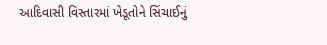આદિવાસી વિસ્તારમાં ખેડૂતોને સિંચાઈનું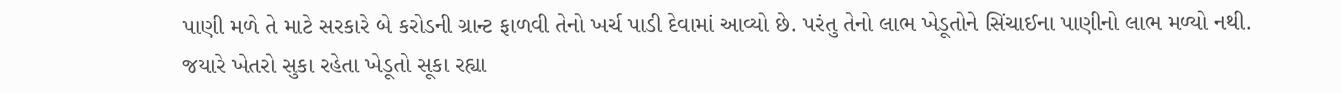પાણી મળે તે માટે સરકારે બે કરોડની ગ્રાન્ટ ફાળવી તેનો ખર્ચ પાડી દેવામાં આવ્યો છે. પરંતુ તેનો લાભ ખેડૂતોને સિંચાઈના પાણીનો લાભ મળ્યો નથી. જયારે ખેતરો સુકા રહેતા ખેડૂતો સૂકા રહ્યા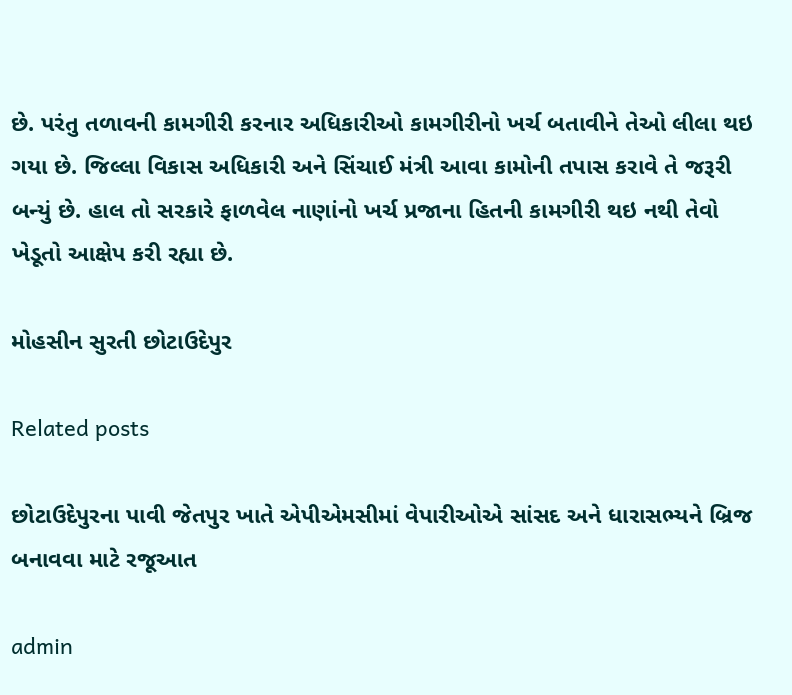છે. પરંતુ તળાવની કામગીરી કરનાર અધિકારીઓ કામગીરીનો ખર્ચ બતાવીને તેઓ લીલા થઇ ગયા છે. જિલ્લા વિકાસ અધિકારી અને સિંચાઈ મંત્રી આવા કામોની તપાસ કરાવે તે જરૂરી બન્યું છે. હાલ તો સરકારે ફાળવેલ નાણાંનો ખર્ચ પ્રજાના હિતની કામગીરી થઇ નથી તેવો ખેડૂતો આક્ષેપ કરી રહ્યા છે.

મોહસીન સુરતી છોટાઉદેપુર

Related posts

છોટાઉદેપુરના પાવી જેતપુર ખાતે એપીએમસીમાં વેપારીઓએ સાંસદ અને ધારાસભ્યને બ્રિજ બનાવવા માટે રજૂઆત

admin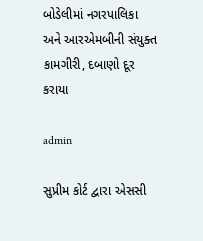બોડેલીમાં નગરપાલિકા અને આરએમબીની સંયુક્ત કામગીરી, દબાણો દૂર કરાયા

admin

સુપ્રીમ કોર્ટ દ્વારા એસસી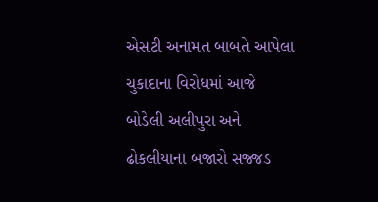એસટી અનામત બાબતે આપેલા ચુકાદાના વિરોધમાં આજે બોડેલી અલીપુરા અને ઢોકલીયાના બજારો સજ્જડ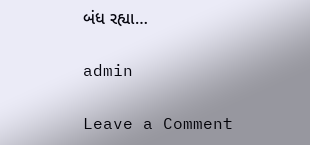બંધ રહ્યા…

admin

Leave a Comment